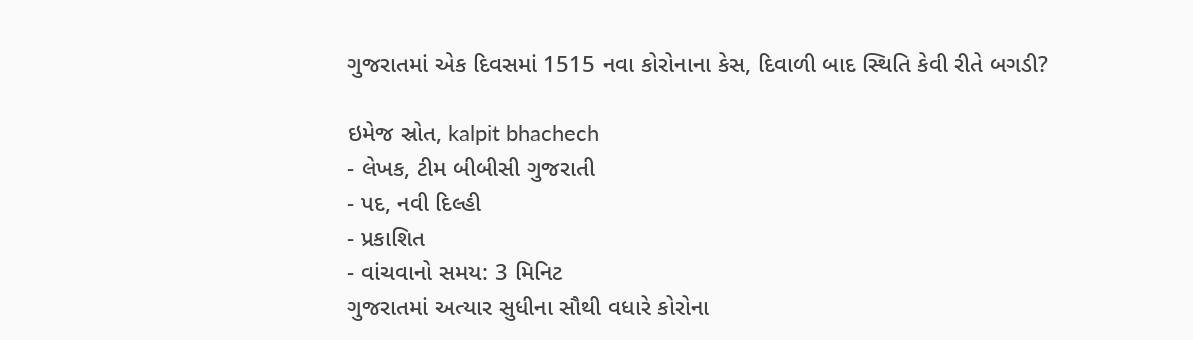ગુજરાતમાં એક દિવસમાં 1515 નવા કોરોનાના કેસ, દિવાળી બાદ સ્થિતિ કેવી રીતે બગડી?

ઇમેજ સ્રોત, kalpit bhachech
- લેખક, ટીમ બીબીસી ગુજરાતી
- પદ, નવી દિલ્હી
- પ્રકાશિત
- વાંચવાનો સમય: 3 મિનિટ
ગુજરાતમાં અત્યાર સુધીના સૌથી વધારે કોરોના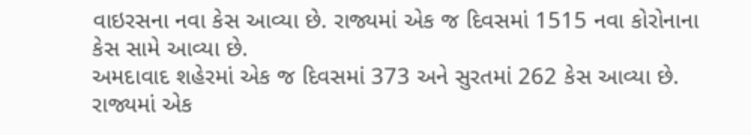વાઇરસના નવા કેસ આવ્યા છે. રાજ્યમાં એક જ દિવસમાં 1515 નવા કોરોનાના કેસ સામે આવ્યા છે.
અમદાવાદ શહેરમાં એક જ દિવસમાં 373 અને સુરતમાં 262 કેસ આવ્યા છે.
રાજ્યમાં એક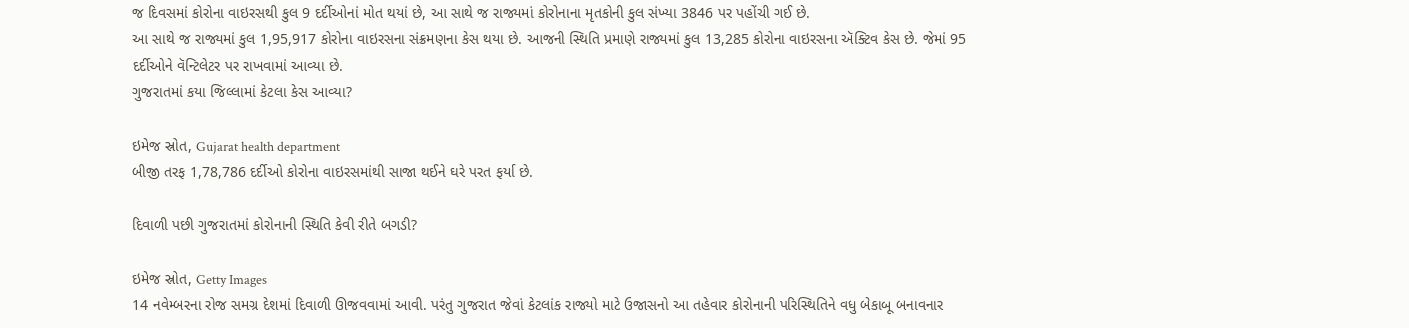જ દિવસમાં કોરોના વાઇરસથી કુલ 9 દર્દીઓનાં મોત થયાં છે, આ સાથે જ રાજ્યમાં કોરોનાના મૃતકોની કુલ સંખ્યા 3846 પર પહોંચી ગઈ છે.
આ સાથે જ રાજ્યમાં કુલ 1,95,917 કોરોના વાઇરસના સંક્રમણના કેસ થયા છે. આજની સ્થિતિ પ્રમાણે રાજ્યમાં કુલ 13,285 કોરોના વાઇરસના ઍક્ટિવ કેસ છે. જેમાં 95 દર્દીઓને વૅન્ટિલેટર પર રાખવામાં આવ્યા છે.
ગુજરાતમાં કયા જિલ્લામાં કેટલા કેસ આવ્યા?

ઇમેજ સ્રોત, Gujarat health department
બીજી તરફ 1,78,786 દર્દીઓ કોરોના વાઇરસમાંથી સાજા થઈને ઘરે પરત ફર્યા છે.

દિવાળી પછી ગુજરાતમાં કોરોનાની સ્થિતિ કેવી રીતે બગડી?

ઇમેજ સ્રોત, Getty Images
14 નવેમ્બરના રોજ સમગ્ર દેશમાં દિવાળી ઊજવવામાં આવી. પરંતુ ગુજરાત જેવાં કેટલાંક રાજ્યો માટે ઉજાસનો આ તહેવાર કોરોનાની પરિસ્થિતિને વધુ બેકાબૂ બનાવનાર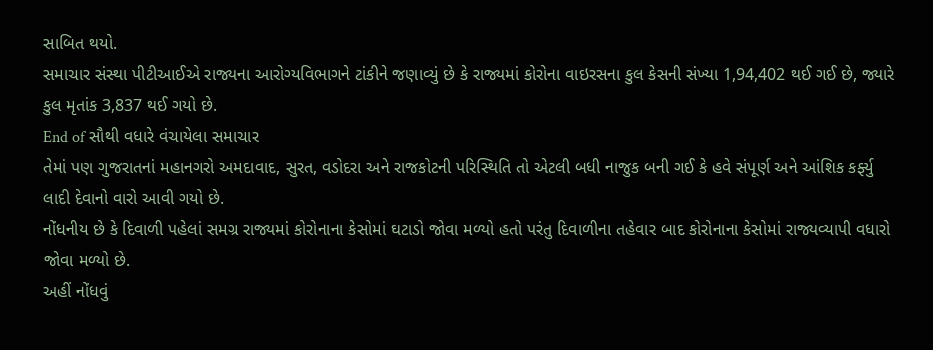સાબિત થયો.
સમાચાર સંસ્થા પીટીઆઈએ રાજ્યના આરોગ્યવિભાગને ટાંકીને જણાવ્યું છે કે રાજ્યમાં કોરોના વાઇરસના કુલ કેસની સંખ્યા 1,94,402 થઈ ગઈ છે, જ્યારે કુલ મૃતાંક 3,837 થઈ ગયો છે.
End of સૌથી વધારે વંચાયેલા સમાચાર
તેમાં પણ ગુજરાતનાં મહાનગરો અમદાવાદ, સુરત, વડોદરા અને રાજકોટની પરિસ્થિતિ તો એટલી બધી નાજુક બની ગઈ કે હવે સંપૂર્ણ અને આંશિક કર્ફ્યુ લાદી દેવાનો વારો આવી ગયો છે.
નોંધનીય છે કે દિવાળી પહેલાં સમગ્ર રાજ્યમાં કોરોનાના કેસોમાં ઘટાડો જોવા મળ્યો હતો પરંતુ દિવાળીના તહેવાર બાદ કોરોનાના કેસોમાં રાજ્યવ્યાપી વધારો જોવા મળ્યો છે.
અહીં નોંધવું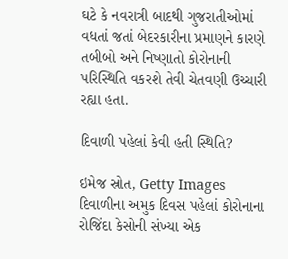ઘટે કે નવરાત્રી બાદથી ગુજરાતીઓમાં વધતાં જતાં બેદરકારીના પ્રમાણને કારણે તબીબો અને નિષ્ણાતો કોરોનાની પરિસ્થિતિ વકરશે તેવી ચેતવણી ઉચ્ચારી રહ્યા હતા.

દિવાળી પહેલાં કેવી હતી સ્થિતિ?

ઇમેજ સ્રોત, Getty Images
દિવાળીના અમુક દિવસ પહેલાં કોરોનાના રોજિંદા કેસોની સંખ્યા એક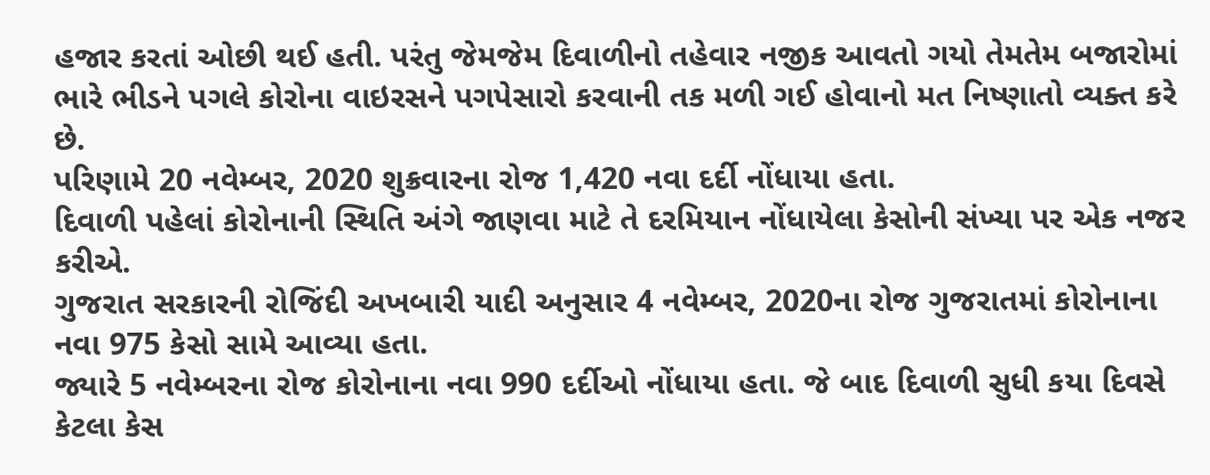હજાર કરતાં ઓછી થઈ હતી. પરંતુ જેમજેમ દિવાળીનો તહેવાર નજીક આવતો ગયો તેમતેમ બજારોમાં ભારે ભીડને પગલે કોરોના વાઇરસને પગપેસારો કરવાની તક મળી ગઈ હોવાનો મત નિષ્ણાતો વ્યક્ત કરે છે.
પરિણામે 20 નવેમ્બર, 2020 શુક્રવારના રોજ 1,420 નવા દર્દી નોંધાયા હતા.
દિવાળી પહેલાં કોરોનાની સ્થિતિ અંગે જાણવા માટે તે દરમિયાન નોંધાયેલા કેસોની સંખ્યા પર એક નજર કરીએ.
ગુજરાત સરકારની રોજિંદી અખબારી યાદી અનુસાર 4 નવેમ્બર, 2020ના રોજ ગુજરાતમાં કોરોનાના નવા 975 કેસો સામે આવ્યા હતા.
જ્યારે 5 નવેમ્બરના રોજ કોરોનાના નવા 990 દર્દીઓ નોંધાયા હતા. જે બાદ દિવાળી સુધી કયા દિવસે કેટલા કેસ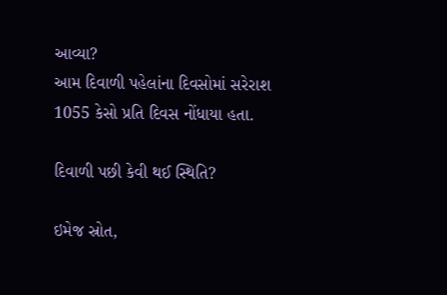આવ્યા?
આમ દિવાળી પહેલાંના દિવસોમાં સરેરાશ 1055 કેસો પ્રતિ દિવસ નોંધાયા હતા.

દિવાળી પછી કેવી થઈ સ્થિતિ?

ઇમેજ સ્રોત,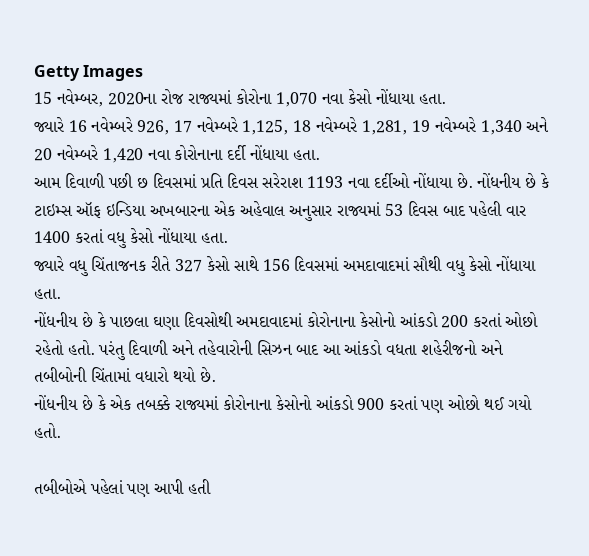Getty Images
15 નવેમ્બર, 2020ના રોજ રાજ્યમાં કોરોના 1,070 નવા કેસો નોંધાયા હતા.
જ્યારે 16 નવેમ્બરે 926, 17 નવેમ્બરે 1,125, 18 નવેમ્બરે 1,281, 19 નવેમ્બરે 1,340 અને 20 નવેમ્બરે 1,420 નવા કોરોનાના દર્દી નોંધાયા હતા.
આમ દિવાળી પછી છ દિવસમાં પ્રતિ દિવસ સરેરાશ 1193 નવા દર્દીઓ નોંધાયા છે. નોંધનીય છે કે ટાઇમ્સ ઑફ ઇન્ડિયા અખબારના એક અહેવાલ અનુસાર રાજ્યમાં 53 દિવસ બાદ પહેલી વાર 1400 કરતાં વધુ કેસો નોંધાયા હતા.
જ્યારે વધુ ચિંતાજનક રીતે 327 કેસો સાથે 156 દિવસમાં અમદાવાદમાં સૌથી વધુ કેસો નોંધાયા હતા.
નોંધનીય છે કે પાછલા ઘણા દિવસોથી અમદાવાદમાં કોરોનાના કેસોનો આંકડો 200 કરતાં ઓછો રહેતો હતો. પરંતુ દિવાળી અને તહેવારોની સિઝન બાદ આ આંકડો વધતા શહેરીજનો અને તબીબોની ચિંતામાં વધારો થયો છે.
નોંધનીય છે કે એક તબક્કે રાજ્યમાં કોરોનાના કેસોનો આંકડો 900 કરતાં પણ ઓછો થઈ ગયો હતો.

તબીબોએ પહેલાં પણ આપી હતી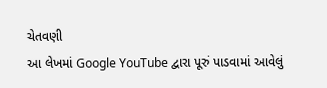ચેતવણી
આ લેખમાં Google YouTube દ્વારા પૂરું પાડવામાં આવેલું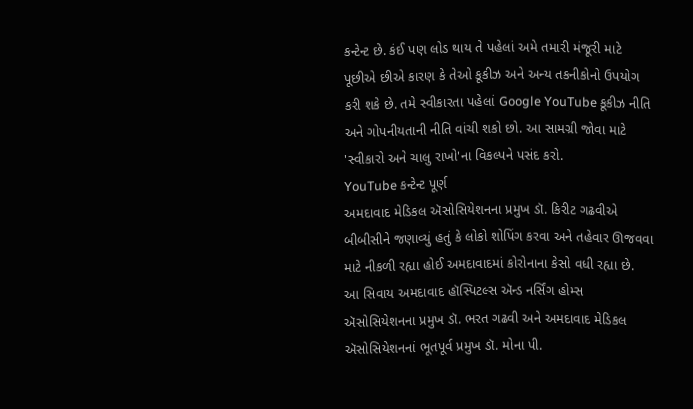કન્ટેન્ટ છે. કંઈ પણ લોડ થાય તે પહેલાં અમે તમારી મંજૂરી માટે પૂછીએ છીએ કારણ કે તેઓ કૂકીઝ અને અન્ય તકનીકોનો ઉપયોગ કરી શકે છે. તમે સ્વીકારતા પહેલાં Google YouTube કૂકીઝ નીતિ અને ગોપનીયતાની નીતિ વાંચી શકો છો. આ સામગ્રી જોવા માટે 'સ્વીકારો અને ચાલુ રાખો'ના વિકલ્પને પસંદ કરો.
YouTube કન્ટેન્ટ પૂર્ણ
અમદાવાદ મેડિકલ ઍસોસિયેશનના પ્રમુખ ડૉ. કિરીટ ગઢવીએ બીબીસીને જણાવ્યું હતું કે લોકો શોપિંગ કરવા અને તહેવાર ઊજવવા માટે નીકળી રહ્યા હોઈ અમદાવાદમાં કોરોનાના કેસો વધી રહ્યા છે.
આ સિવાય અમદાવાદ હૉસ્પિટલ્સ ઍન્ડ નર્સિંગ હોમ્સ ઍસોસિયેશનના પ્રમુખ ડૉ. ભરત ગઢવી અને અમદાવાદ મેડિકલ ઍસોસિયેશનનાં ભૂતપૂર્વ પ્રમુખ ડૉ. મોના પી.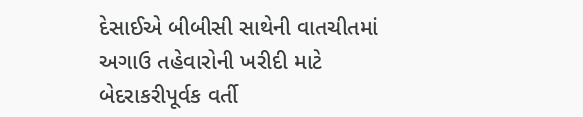દેસાઈએ બીબીસી સાથેની વાતચીતમાં અગાઉ તહેવારોની ખરીદી માટે બેદરાકરીપૂર્વક વર્તી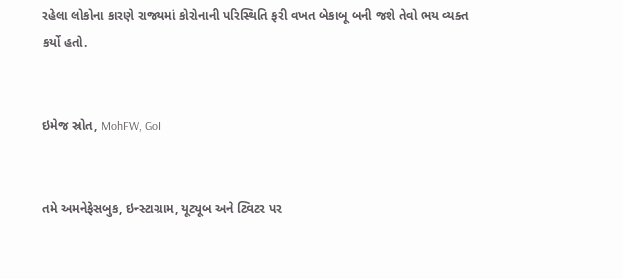રહેલા લોકોના કારણે રાજ્યમાં કોરોનાની પરિસ્થિતિ ફરી વખત બેકાબૂ બની જશે તેવો ભય વ્યક્ત કર્યો હતો.


ઇમેજ સ્રોત, MohFW, GoI


તમે અમનેફેસબુક, ઇન્સ્ટાગ્રામ, યૂટ્યૂબ અને ટ્વિટર પર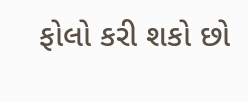ફોલો કરી શકો છો